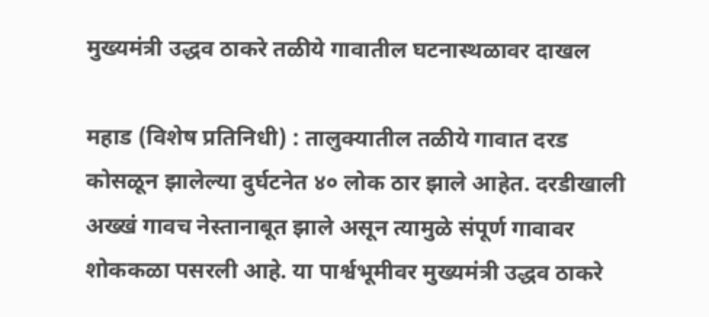मुख्यमंत्री उद्धव ठाकरे तळीये गावातील घटनास्थळावर दाखल

महाड (विशेष प्रतिनिधी) : तालुक्यातील तळीये गावात दरड कोसळून झालेल्या दुर्घटनेत ४० लोक ठार झाले आहेत. दरडीखाली अख्खं गावच नेस्तानाबूत झाले असून त्यामुळे संपूर्ण गावावर शोककळा पसरली आहे. या पार्श्वभूमीवर मुख्यमंत्री उद्धव ठाकरे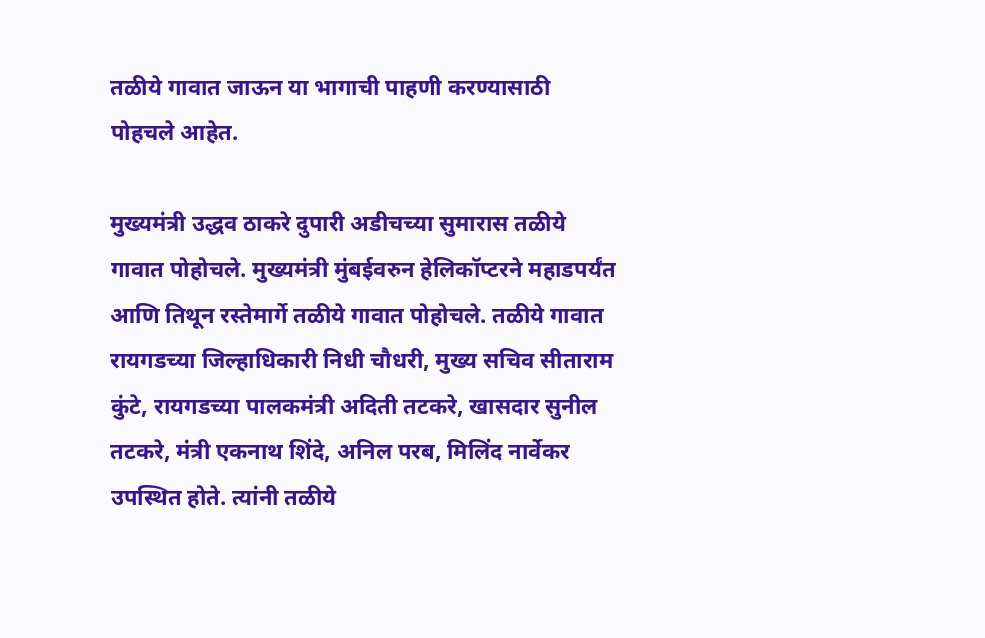तळीये गावात जाऊन या भागाची पाहणी करण्यासाठी पोहचले आहेत.

मुख्यमंत्री उद्धव ठाकरे दुपारी अडीचच्या सुमारास तळीये गावात पोहोचले. मुख्यमंत्री मुंबईवरुन हेलिकॉप्टरने महाडपर्यंत आणि तिथून रस्तेमार्गे तळीये गावात पोहोचले. तळीये गावात रायगडच्या जिल्हाधिकारी निधी चौधरी, मुख्य सचिव सीताराम कुंटे, रायगडच्या पालकमंत्री अदिती तटकरे, खासदार सुनील तटकरे, मंत्री एकनाथ शिंदे, अनिल परब, मिलिंद नार्वेकर उपस्थित होते. त्यांनी तळीये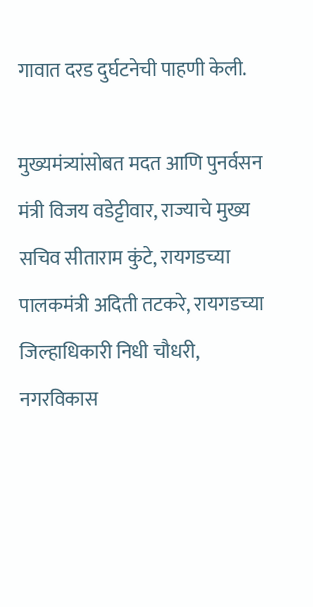गावात दरड दुर्घटनेची पाहणी केली.

मुख्यमंत्र्यांसोबत मदत आणि पुनर्वसन मंत्री विजय वडेट्टीवार, राज्याचे मुख्य सचिव सीताराम कुंटे, रायगडच्या पालकमंत्री अदिती तटकरे, रायगडच्या जिल्हाधिकारी निधी चौधरी, नगरविकास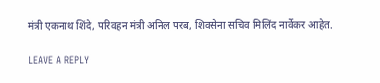मंत्री एकनाथ शिंदे, परिवहन मंत्री अनिल परब, शिवसेना सचिव मिलिंद नार्वेकर आहेत.

LEAVE A REPLY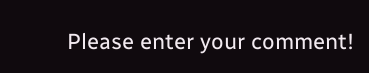Please enter your comment!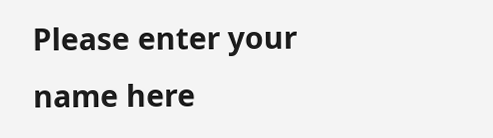Please enter your name here